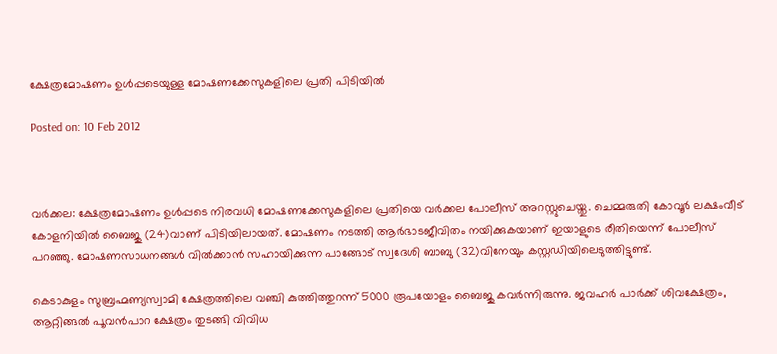ക്ഷേത്രമോഷണം ഉള്‍പ്പടെയുള്ള മോഷണക്കേസുകളിലെ പ്രതി പിടിയില്‍

Posted on: 10 Feb 2012



വര്‍ക്കല: ക്ഷേത്രമോഷണം ഉള്‍പ്പടെ നിരവധി മോഷണക്കേസുകളിലെ പ്രതിയെ വര്‍ക്കല പോലീസ് അറസ്റ്റുചെയ്തു. ചെമ്മരുതി കോവൂര്‍ ലക്ഷംവീട് കോളനിയില്‍ ബൈജു (24)വാണ് പിടിയിലായത്. മോഷണം നടത്തി ആര്‍ഭാടജീവിതം നയിക്കുകയാണ് ഇയാളുടെ രീതിയെന്ന് പോലീസ് പറഞ്ഞു. മോഷണസാധനങ്ങള്‍ വില്‍ക്കാന്‍ സഹായിക്കുന്ന പാങ്ങോട് സ്വദേശി ബാബു (32)വിനേയും കസ്റ്റഡിയിലെടുത്തിട്ടുണ്ട്.

കെടാകുളം സുബ്രഹ്മണ്യസ്വാമി ക്ഷേത്രത്തിലെ വഞ്ചി കുത്തിത്തുറന്ന് 5000 രൂപയോളം ബൈജു കവര്‍ന്നിരുന്നു. ജവഹര്‍ പാര്‍ക്ക് ശിവക്ഷേത്രം, ആറ്റിങ്ങല്‍ പൂവന്‍പാറ ക്ഷേത്രം തുടങ്ങി വിവിധ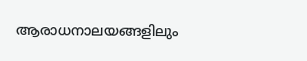ആരാധനാലയങ്ങളിലും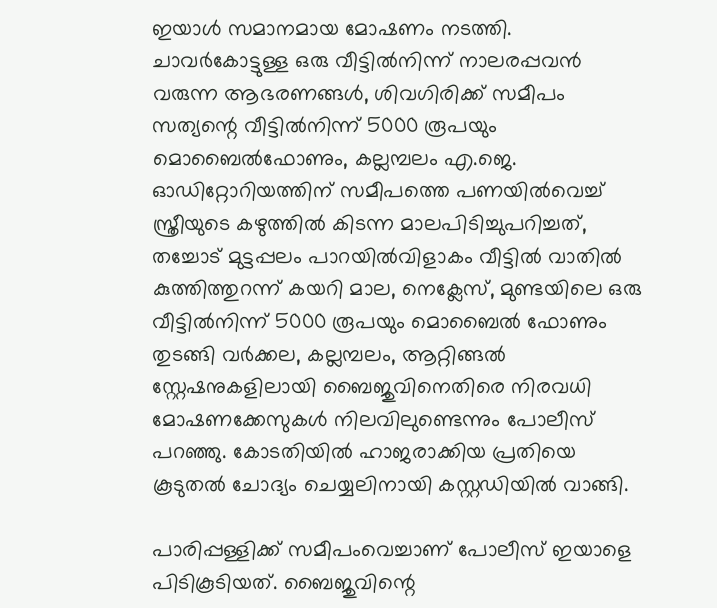ഇയാള്‍ സമാനമായ മോഷണം നടത്തി. ചാവര്‍കോട്ടുള്ള ഒരു വീട്ടില്‍നിന്ന് നാലരപ്പവന്‍ വരുന്ന ആഭരണങ്ങള്‍, ശിവഗിരിക്ക് സമീപം സത്യന്റെ വീട്ടില്‍നിന്ന് 5000 രൂപയും മൊബൈല്‍ഫോണും, കല്ലമ്പലം എ.ജെ. ഓഡിറ്റോറിയത്തിന് സമീപത്തെ പണയില്‍വെച്ച് സ്ത്രീയുടെ കഴുത്തില്‍ കിടന്ന മാലപിടിച്ചുപറിച്ചത്, തച്ചോട് മുട്ടപ്പലം പാറയില്‍വിളാകം വീട്ടില്‍ വാതില്‍ കുത്തിത്തുറന്ന് കയറി മാല, നെക്ലേസ്, മുണ്ടയിലെ ഒരു വീട്ടില്‍നിന്ന് 5000 രൂപയും മൊബൈല്‍ ഫോണും തുടങ്ങി വര്‍ക്കല, കല്ലമ്പലം, ആറ്റിങ്ങല്‍ സ്റ്റേഷനുകളിലായി ബൈജുവിനെതിരെ നിരവധി മോഷണക്കേസുകള്‍ നിലവിലുണ്ടെന്നും പോലീസ് പറഞ്ഞു. കോടതിയില്‍ ഹാജരാക്കിയ പ്രതിയെ കൂടുതല്‍ ചോദ്യം ചെയ്യലിനായി കസ്റ്റഡിയില്‍ വാങ്ങി.

പാരിപ്പള്ളിക്ക് സമീപംവെച്ചാണ് പോലീസ് ഇയാളെ പിടികൂടിയത്. ബൈജുവിന്റെ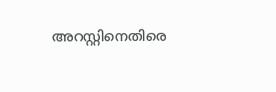അറസ്റ്റിനെതിരെ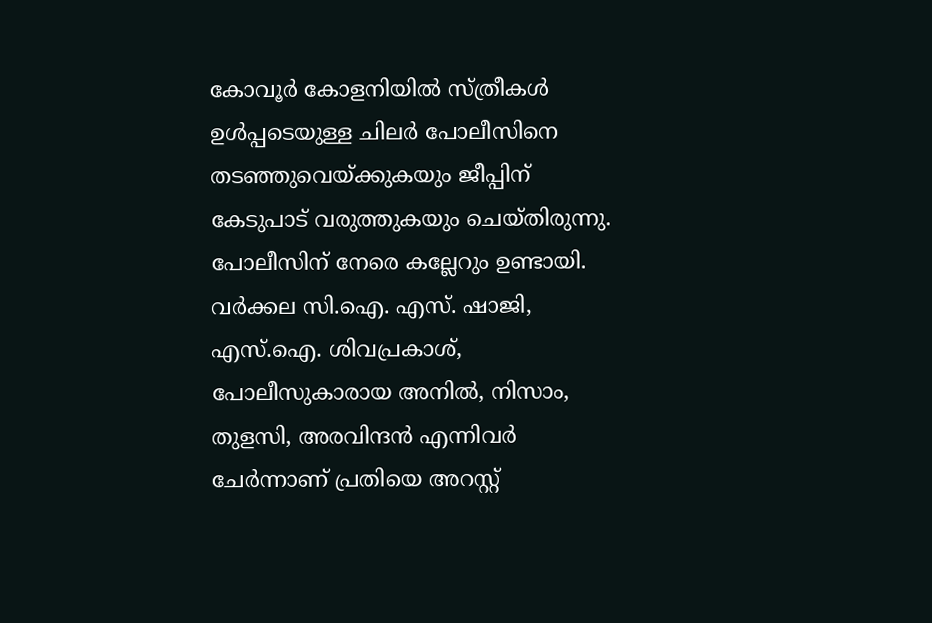കോവൂര്‍ കോളനിയില്‍ സ്ത്രീകള്‍ ഉള്‍പ്പടെയുള്ള ചിലര്‍ പോലീസിനെ തടഞ്ഞുവെയ്ക്കുകയും ജീപ്പിന് കേടുപാട് വരുത്തുകയും ചെയ്തിരുന്നു. പോലീസിന് നേരെ കല്ലേറും ഉണ്ടായി. വര്‍ക്കല സി.ഐ. എസ്. ഷാജി, എസ്.ഐ. ശിവപ്രകാശ്, പോലീസുകാരായ അനില്‍, നിസാം, തുളസി, അരവിന്ദന്‍ എന്നിവര്‍ ചേര്‍ന്നാണ് പ്രതിയെ അറസ്റ്റ്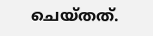ചെയ്തത്.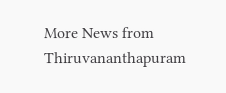More News from Thiruvananthapuram